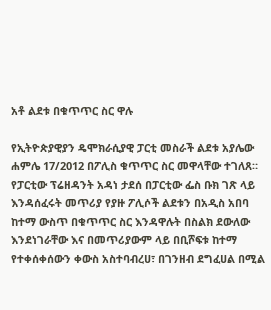አቶ ልደቱ በቁጥጥር ስር ዋሉ

የኢትዮጵያዊያን ዴሞክራሲያዊ ፓርቲ መስራች ልደቱ አያሌው ሐምሌ 17/2012 በፖሊስ ቁጥጥር ስር መዋላቸው ተገለጸ። የፓርቲው ፕሬዘዳንት አዳነ ታደሰ በፓርቲው ፌስ ቡክ ገጽ ላይ እንዳሰፈሩት መጥሪያ የያዙ ፖሊሶች ልደቱን በአዲስ አበባ ከተማ ውስጥ በቁጥጥር ስር እንዳዋሉት በስልክ ደውለው እንደነገራቸው እና በመጥሪያውም ላይ በቢሾፍቱ ከተማ የተቀሰቀሰውን ቀውስ አስተባብረሀ፣ በገንዘብ ደግፈሀል በሚል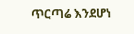ጥርጣሬ እንደሆነ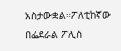አስታውቋል።ፖለቲከኛው በፌደራል ፖሊስ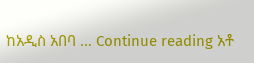ከአዲስ አበባ … Continue reading አቶ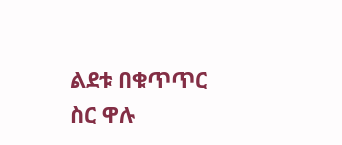ልደቱ በቁጥጥር ስር ዋሉ